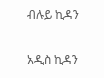ብሉይ ኪዳን

አዲስ ኪዳን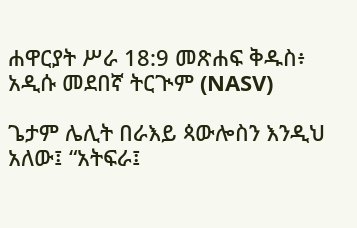ሐዋርያት ሥራ 18:9 መጽሐፍ ቅዱስ፥ አዲሱ መደበኛ ትርጒም (NASV)

ጌታም ሌሊት በራእይ ጳውሎስን እንዲህ አለው፤ “አትፍራ፤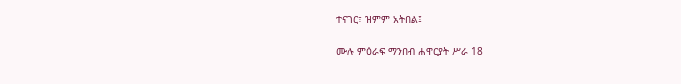ተናገር፣ ዝምም አትበል፤

ሙሉ ምዕራፍ ማንበብ ሐዋርያት ሥራ 18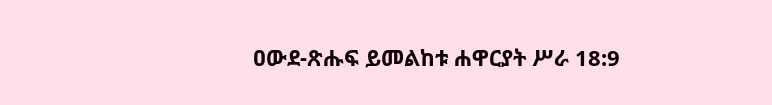ዐውደ-ጽሑፍ ይመልከቱ ሐዋርያት ሥራ 18:9